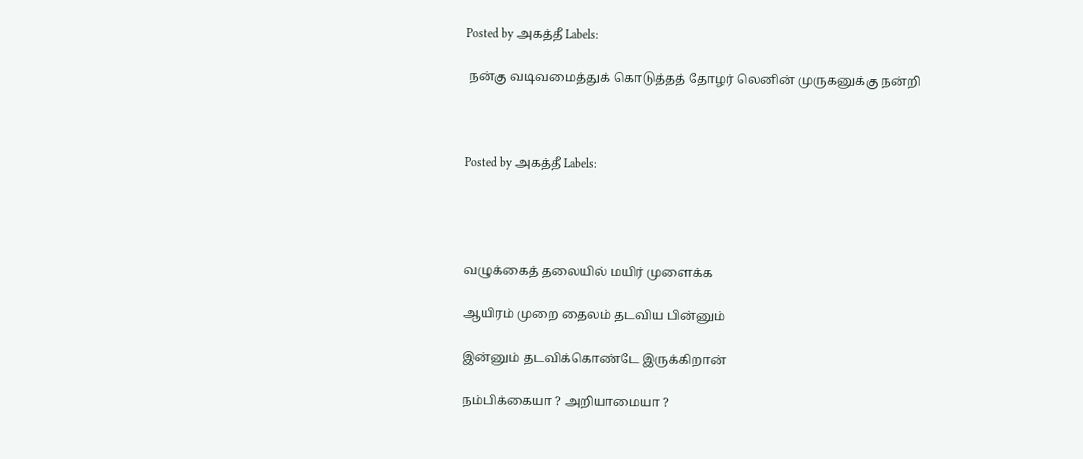Posted by அகத்தீ Labels:

 நன்கு வடிவமைத்துக் கொடுத்தத் தோழர் லெனின் முருகனுக்கு நன்றி



Posted by அகத்தீ Labels:




வழுக்கைத் தலையில் மயிர் முளைக்க

ஆயிரம் முறை தைலம் தடவிய பின்னும்

இன்னும் தடவிக்கொண்டே இருக்கிறான்

நம்பிக்கையா ? அறியாமையா ?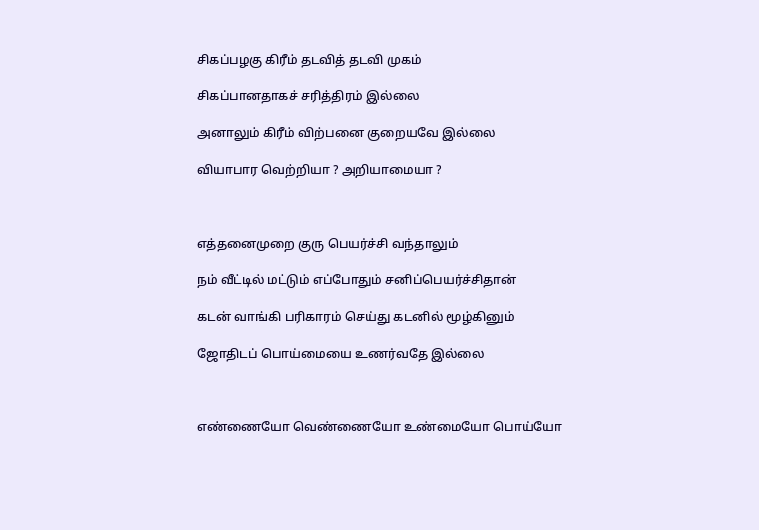சிகப்பழகு கிரீம் தடவித் தடவி முகம்

சிகப்பானதாகச் சரித்திரம் இல்லை

அனாலும் கிரீம் விற்பனை குறையவே இல்லை

வியாபார வெற்றியா ? அறியாமையா ?



எத்தனைமுறை குரு பெயர்ச்சி வந்தாலும்

நம் வீட்டில் மட்டும் எப்போதும் சனிப்பெயர்ச்சிதான்

கடன் வாங்கி பரிகாரம் செய்து கடனில் மூழ்கினும்

ஜோதிடப் பொய்மையை உணர்வதே இல்லை



எண்ணையோ வெண்ணையோ உண்மையோ பொய்யோ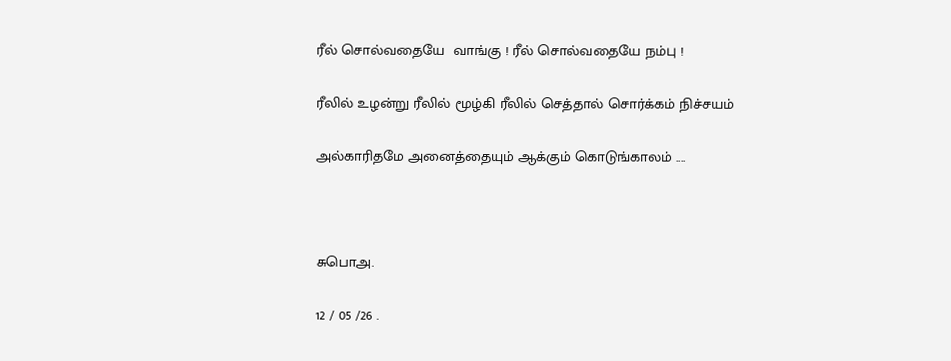ரீல் சொல்வதையே  வாங்கு ! ரீல் சொல்வதையே நம்பு !

ரீலில் உழன்று ரீலில் மூழ்கி ரீலில் செத்தால் சொர்க்கம் நிச்சயம்

அல்காரிதமே அனைத்தையும் ஆக்கும் கொடுங்காலம் ....



சுபொஅ.

12 / 05 /26 .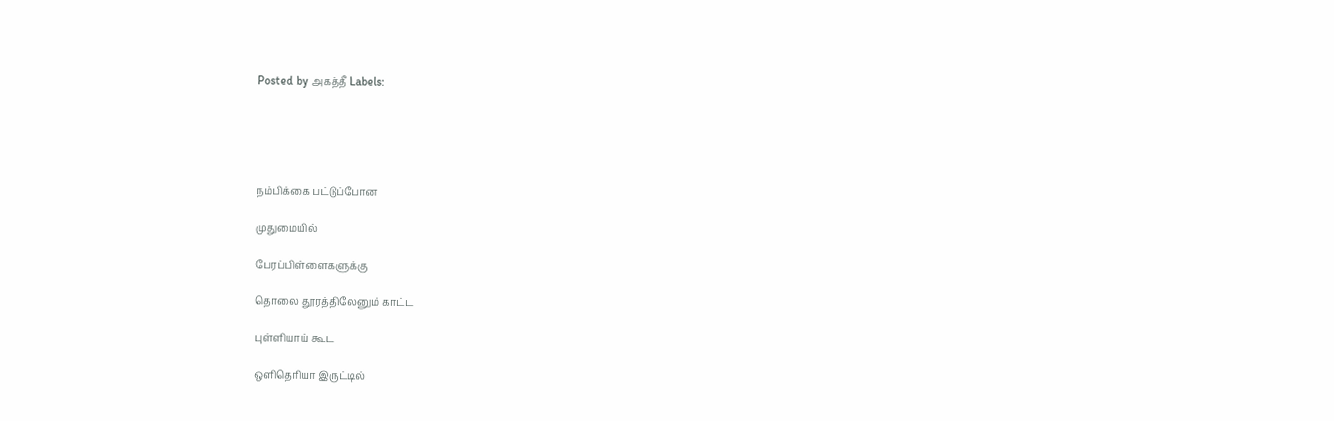Posted by அகத்தீ Labels:





நம்பிக்கை பட்டுப்போன

முதுமையில்

பேரப்பிள்ளைகளுக்கு

தொலை தூரத்திலேனும் காட்ட

புள்ளியாய் கூட

ஒளிதெரியா இருட்டில்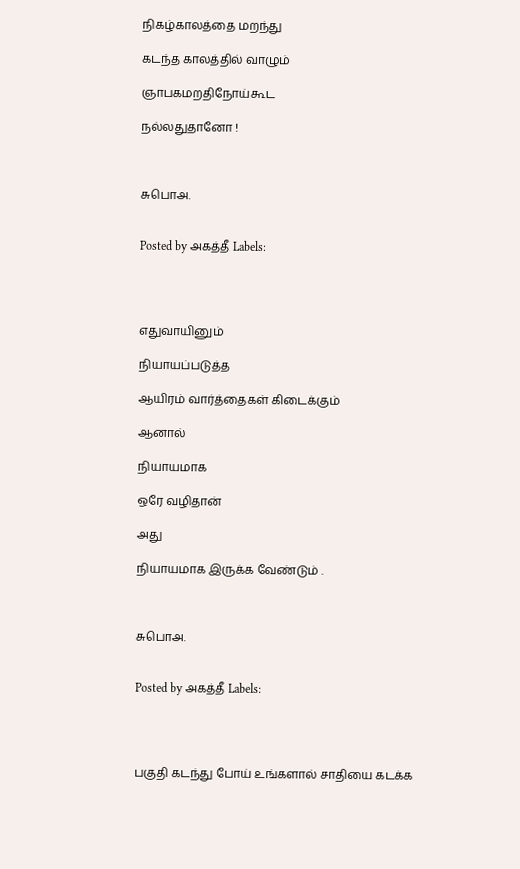நிகழ்காலத்தை மறந்து

கடந்த காலத்தில் வாழும்

ஞாபகமறதிநோய்கூட

நல்லதுதானோ !



சுபொஅ.


Posted by அகத்தீ Labels:




எதுவாயினும்

நியாயப்படுத்த

ஆயிரம் வார்த்தைகள் கிடைக்கும்

ஆனால்

நியாயமாக

ஒரே வழிதான்

அது

நியாயமாக இருக்க வேண்டும் .



சுபொஅ.


Posted by அகத்தீ Labels:




பகுதி கடந்து போய் உங்களால் சாதியை கடக்க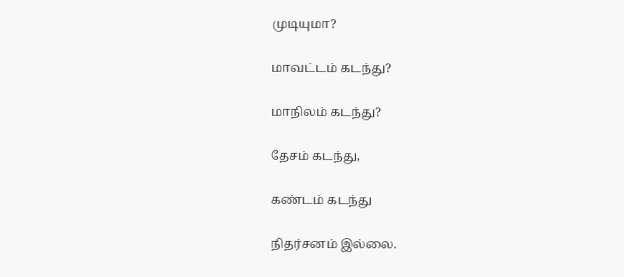முடியுமா?

மாவட்டம் கடந்து?

மாநிலம் கடந்து?

தேசம் கடந்து,

கண்டம் கடந்து

நிதர்சனம் இல்லை.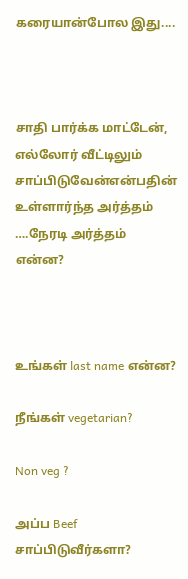கரையான்போல இது....



சாதி பார்க்க மாட்டேன், எல்லோர் வீட்டிலும் சாப்பிடுவேன்என்பதின் உள்ளார்ந்த அர்த்தம் ….நேரடி அர்த்தம் என்ன?



உங்கள் last name என்ன?

நீங்கள் vegetarian?

Non veg ?

அப்ப Beef சாப்பிடுவீர்களா?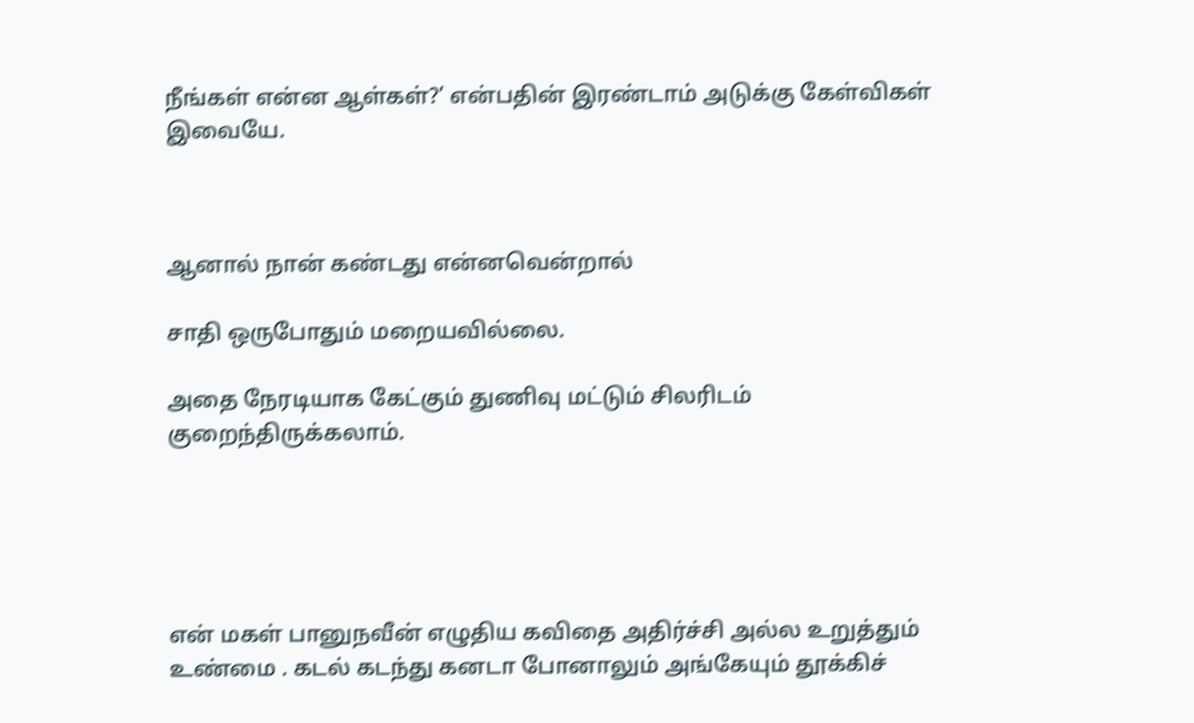நீங்கள் என்ன ஆள்கள்?’ என்பதின் இரண்டாம் அடுக்கு கேள்விகள் இவையே.



ஆனால் நான் கண்டது என்னவென்றால்

சாதி ஒருபோதும் மறையவில்லை.

அதை நேரடியாக கேட்கும் துணிவு மட்டும் சிலரிடம் குறைந்திருக்கலாம்.





என் மகள் பானுநவீன் எழுதிய கவிதை அதிர்ச்சி அல்ல உறுத்தும் உண்மை . கடல் கடந்து கனடா போனாலும் அங்கேயும் தூக்கிச்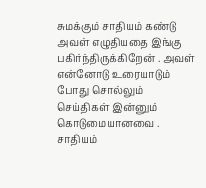சுமக்கும் சாதியம் கண்டு அவள் எழுதியதை இங்கு பகிர்ந்திருக்கிறேன் . அவள் என்னோடு உரையாடும் போது சொல்லும் செய்திகள் இன்னும் கொடுமையானவை . சாதியம்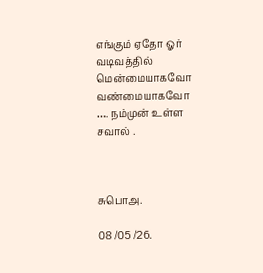எங்கும் ஏதோ ஓர் வடிவத்தில் மென்மையாகவோ வண்மையாகவோ …. நம்முன் உள்ள சவால் .



சுபொஅ.

08 /05 /26.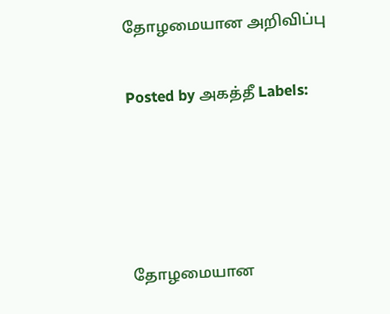தோழமையான அறிவிப்பு

Posted by அகத்தீ Labels:




தோழமையான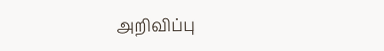அறிவிப்பு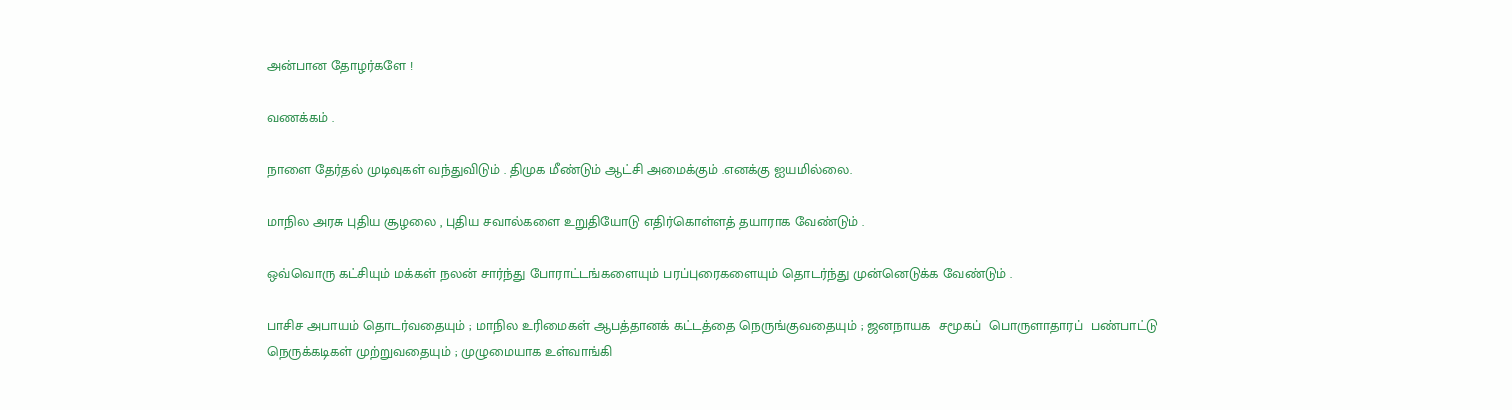அன்பான தோழர்களே !

வணக்கம் .

நாளை தேர்தல் முடிவுகள் வந்துவிடும் . திமுக மீண்டும் ஆட்சி அமைக்கும் .எனக்கு ஐயமில்லை.

மாநில அரசு புதிய சூழலை , புதிய சவால்களை உறுதியோடு எதிர்கொள்ளத் தயாராக வேண்டும் .

ஒவ்வொரு கட்சியும் மக்கள் நலன் சார்ந்து போராட்டங்களையும் பரப்புரைகளையும் தொடர்ந்து முன்னெடுக்க வேண்டும் .

பாசிச அபாயம் தொடர்வதையும் ; மாநில உரிமைகள் ஆபத்தானக் கட்டத்தை நெருங்குவதையும் ; ஜனநாயக  சமூகப்  பொருளாதாரப்  பண்பாட்டு நெருக்கடிகள் முற்றுவதையும் ; முழுமையாக உள்வாங்கி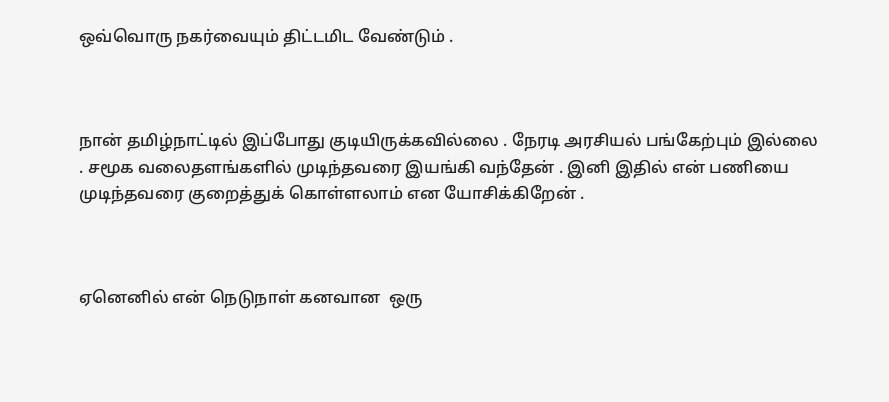ஒவ்வொரு நகர்வையும் திட்டமிட வேண்டும் .



நான் தமிழ்நாட்டில் இப்போது குடியிருக்கவில்லை . நேரடி அரசியல் பங்கேற்பும் இல்லை . சமூக வலைதளங்களில் முடிந்தவரை இயங்கி வந்தேன் . இனி இதில் என் பணியை முடிந்தவரை குறைத்துக் கொள்ளலாம் என யோசிக்கிறேன் .



ஏனெனில் என் நெடுநாள் கனவான  ஒரு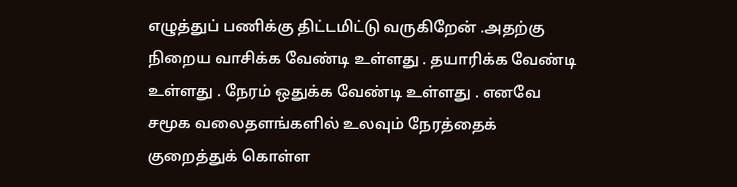எழுத்துப் பணிக்கு திட்டமிட்டு வருகிறேன் .அதற்கு நிறைய வாசிக்க வேண்டி உள்ளது . தயாரிக்க வேண்டி உள்ளது . நேரம் ஒதுக்க வேண்டி உள்ளது . எனவே சமூக வலைதளங்களில் உலவும் நேரத்தைக் குறைத்துக் கொள்ள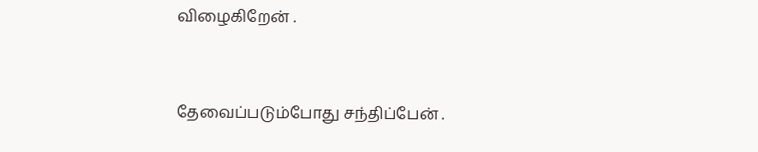விழைகிறேன் .



தேவைப்படும்போது சந்திப்பேன் .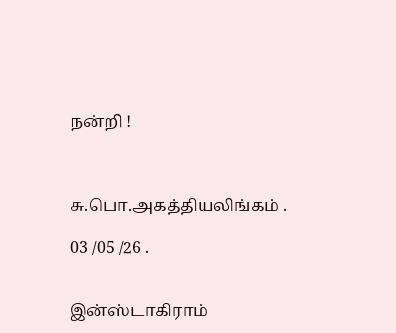நன்றி !



சு.பொ.அகத்தியலிங்கம் .

03 /05 /26 .


இன்ஸ்டாகிராம்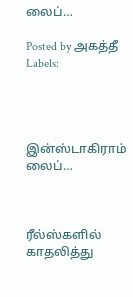லைப்…

Posted by அகத்தீ Labels:




இன்ஸ்டாகிராம் லைப்…



ரீல்ஸ்களில் காதலித்து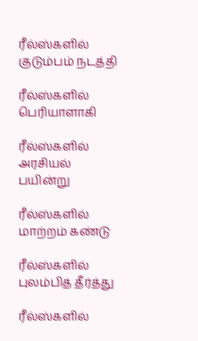ரீல்ஸ்களில் குடும்பம் நடத்தி

ரீல்ஸ்களில் பெரியாளாகி

ரீல்ஸ்களில் அரசியல் பயின்று

ரீல்ஸ்களில் மாற்றம் கண்டு

ரீல்ஸ்களில் புலம்பித் தீர்த்து

ரீல்ஸ்களில்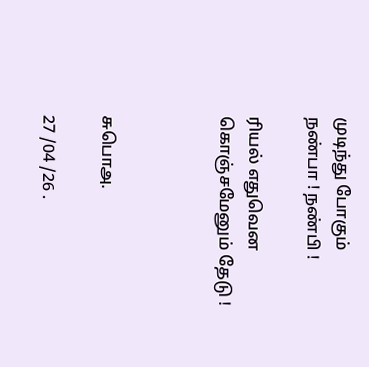முடிந்து போகும் நண்பா ! நண்பி !

ரியல் எதுவென கொஞ்சமேனும் தேடு !



சுபொஅ.

27 /04 /26 .